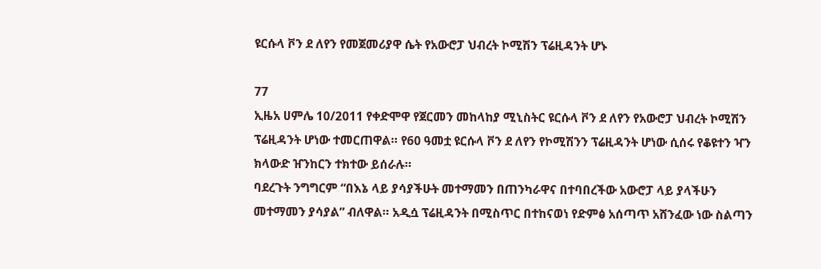ዩርሱላ ቮን ደ ለየን የመጀመሪያዋ ሴት የአውሮፓ ህብረት ኮሚሽን ፕሬዚዳንት ሆኑ

77
ኢዜአ ሀምሌ 10/2011 የቀድሞዋ የጀርመን መከላከያ ሚኒስትር ዩርሱላ ቮን ደ ለየን የአውሮፓ ህብረት ኮሚሽን ፕሬዚዳንት ሆነው ተመርጠዋል። የ60 ዓመቷ ዩርሱላ ቮን ደ ለየን የኮሚሽንን ፕሬዚዳንት ሆነው ሲሰሩ የቆዩተን ዣን ክላውድ ዠንከርን ተክተው ይሰራሉ።
ባደረጉት ንግግርም “በእኔ ላይ ያሳያችሁት መተማመን በጠንካራዋና በተባበረችው አውሮፓ ላይ ያላችሁን መተማመን ያሳያል” ብለዋል። አዲሷ ፕሬዚዳንት በሚስጥር በተከናወነ የድምፅ አሰጣጥ አሸንፈው ነው ስልጣን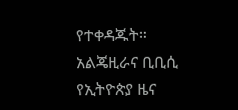የተቀዳጁት። አልጄዚራና ቢቢሲ
የኢትዮጵያ ዜና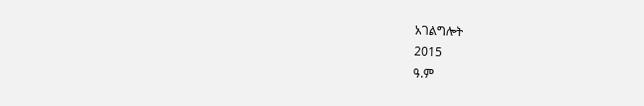አገልግሎት
2015
ዓ.ም